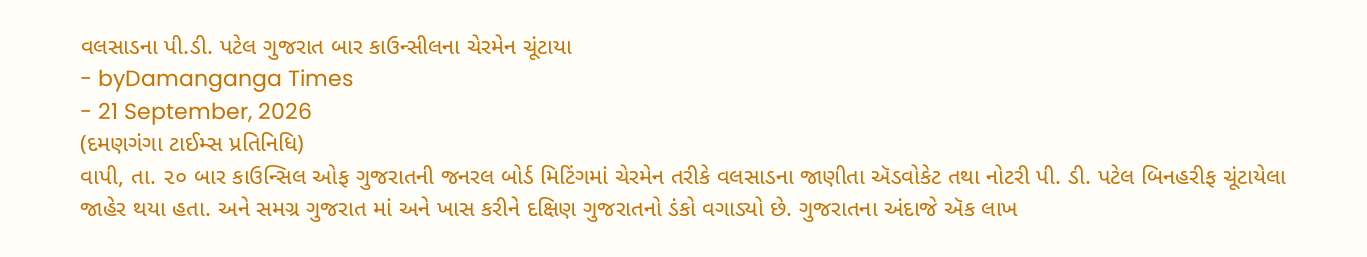વલસાડના પી.ડી. પટેલ ગુજરાત બાર કાઉન્સીલના ચેરમેન ચૂંટાયા
- byDamanganga Times
- 21 September, 2026
(દમણગંગા ટાઈમ્સ પ્રતિનિધિ)
વાપી, તા. ૨૦ બાર કાઉન્સિલ ઓફ ગુજરાતની જનરલ બોર્ડ મિટિંગમાં ચેરમેન તરીકે વલસાડના જાણીતા ઍડવોકેટ તથા નોટરી પી. ડી. પટેલ બિનહરીફ ચૂંટાયેલા જાહેર થયા હતા. અને સમગ્ર ગુજરાત માં અને ખાસ કરીને દક્ષિણ ગુજરાતનો ડંકો વગાડ્યો છે. ગુજરાતના અંદાજે ઍક લાખ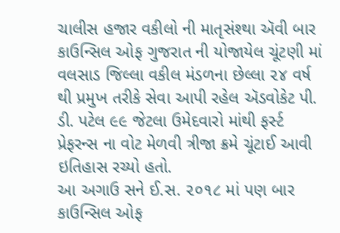ચાલીસ હજાર વકીલો ની માતૃસંશ્થા ઍવી બાર કાઉન્સિલ ઓફ ગુજરાત ની યોજાયેલ ચૂંટણી માં વલસાડ જિલ્લા વકીલ મંડળના છેલ્લા ૨૪ વર્ષ થી પ્રમુખ તરીકે સેવા આપી રહેલ ઍડવોકેટ પી. ડી. પટેલ ૯૯ જેટલા ઉમેદવારો માંથી ફર્સ્ટ પ્રેફરન્સ ના વોટ મેળવી ત્રીજા ક્રમે ચૂંટાઈ આવી ઇતિહાસ રચ્યો હતો.
આ અગાઉ સને ઈ.સ. ૨૦૧૮ માં પણ બાર કાઉન્સિલ ઓફ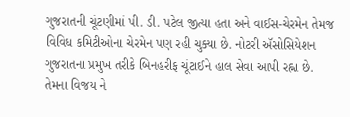ગુજરાતની ચૂંટણીમાં પી. ડી. પટેલ જીત્યા હતા અને વાઈસ-ચેરમેન તેમજ વિવિધ કમિટીઓના ચેરમેન પણ રહી ચુક્યા છે. નોટરી ઍસોસિયેશન ગુજરાતના પ્રમુખ તરીકે બિનહરીફ ચૂંટાઈને હાલ સેવા આપી રહ્ના છે.
તેમના વિજય ને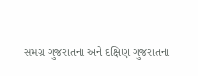સમગ્ર ગુજરાતના અને દક્ષિણ ગુજરાતના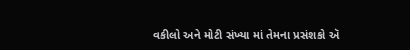વકીલો અને મોટી સંખ્યા માં તેમના પ્રસંશકો ઍ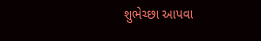શુભેચ્છા આપવા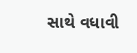સાથે વધાવી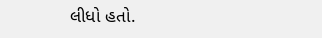લીધો હતો.